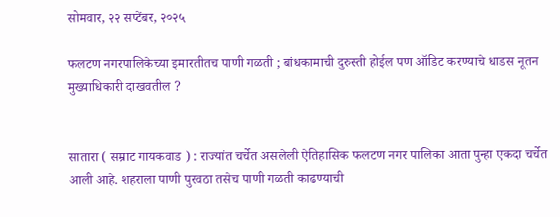सोमवार, २२ सप्टेंबर, २०२५

फलटण नगरपालिकेच्या इमारतीतच पाणी गळती ; बांधकामाची दुरुस्ती होईल पण ऑडिट करण्याचे धाडस नूतन मुख्याधिकारी दाखवतील ?


सातारा ( सम्राट गायकवाड ) : राज्यांत चर्चेत असलेली ऐतिहासिक फलटण नगर पालिका आता पुन्हा एकदा चर्चेत आली आहे. शहराला पाणी पुरवठा तसेच पाणी गळती काढण्याची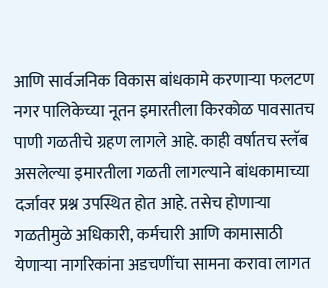आणि सार्वजनिक विकास बांधकामे करणाऱ्या फलटण नगर पालिकेच्या नूतन इमारतीला किरकोळ पावसातच  पाणी गळतीचे ग्रहण लागले आहे. काही वर्षातच स्लॅब असलेल्या इमारतीला गळती लागल्याने बांधकामाच्या दर्जावर प्रश्न उपस्थित होत आहे. तसेच होणाऱ्या गळतीमुळे अधिकारी, कर्मचारी आणि कामासाठी येणाऱ्या नागरिकांना अडचणींचा सामना करावा लागत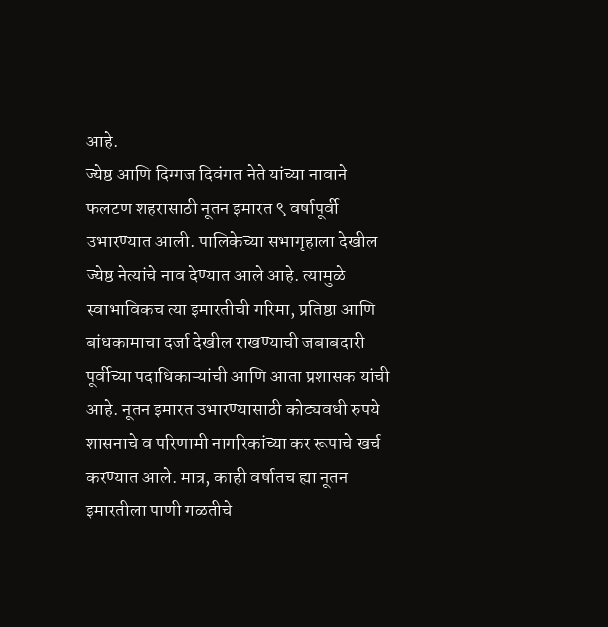आहे.
ज्येष्ठ आणि दिग्गज दिवंगत नेते यांच्या नावाने फलटण शहरासाठी नूतन इमारत ९ वर्षापूर्वी उभारण्यात आली. पालिकेच्या सभागृहाला देखील ज्येष्ठ नेत्यांचे नाव देण्यात आले आहे. त्यामुळे स्वाभाविकच त्या इमारतीची गरिमा, प्रतिष्ठा आणि बांधकामाचा दर्जा देखील राखण्याची जबाबदारी पूर्वीच्या पदाधिकाऱ्यांची आणि आता प्रशासक यांची आहे. नूतन इमारत उभारण्यासाठी कोट्यवधी रुपये शासनाचे व परिणामी नागरिकांच्या कर रूपाचे खर्च करण्यात आले. मात्र, काही वर्षातच ह्या नूतन इमारतीला पाणी गळतीचे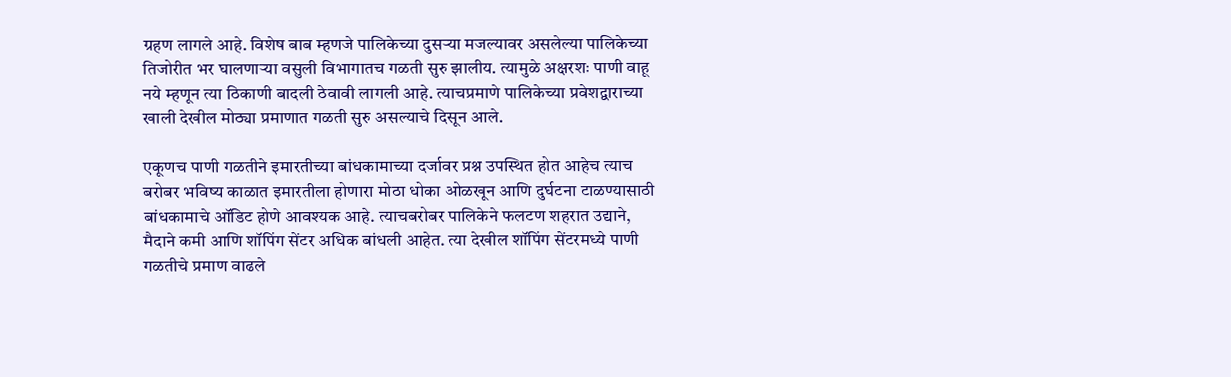ग्रहण लागले आहे. विशेष बाब म्हणजे पालिकेच्या दुसऱ्या मजल्यावर असलेल्या पालिकेच्या तिजोरीत भर घालणाऱ्या वसुली विभागातच गळती सुरु झालीय. त्यामुळे अक्षरशः पाणी वाहू नये म्हणून त्या ठिकाणी बादली ठेवावी लागली आहे. त्याचप्रमाणे पालिकेच्या प्रवेशद्वाराच्या खाली देखील मोठ्या प्रमाणात गळती सुरु असल्याचे दिसून आले.

एकूणच पाणी गळतीने इमारतीच्या बांधकामाच्या दर्जावर प्रश्न उपस्थित होत आहेच त्याच बरोबर भविष्य काळात इमारतीला होणारा मोठा धोका ओळखून आणि दुर्घटना टाळण्यासाठी बांधकामाचे ऑडिट होणे आवश्यक आहे. त्याचबरोबर पालिकेने फलटण शहरात उद्याने, मैदाने कमी आणि शॉपिंग सेंटर अधिक बांधली आहेत. त्या देखील शॉपिंग सेंटरमध्ये पाणी गळतीचे प्रमाण वाढले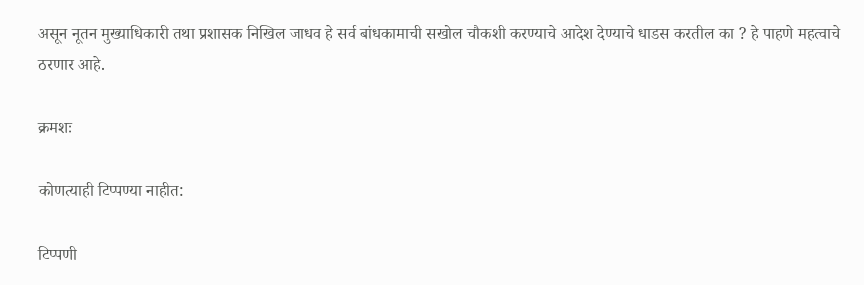असून नूतन मुख्याधिकारी तथा प्रशासक निखिल जाधव हे सर्व बांधकामाची सखोल चौकशी करण्याचे आदेश देण्याचे धाडस करतील का ? हे पाहणे महत्वाचे ठरणार आहे.

क्रमशः

कोणत्याही टिप्पण्‍या नाहीत:

टिप्पणी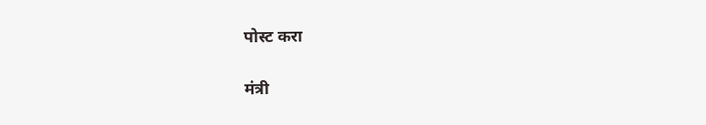पोस्ट करा

मंत्री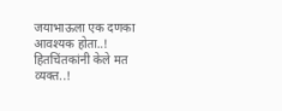जयाभाऊला एक दणका आवश्यक होता..! हितचिंतकांनी केले मत व्यक्त..!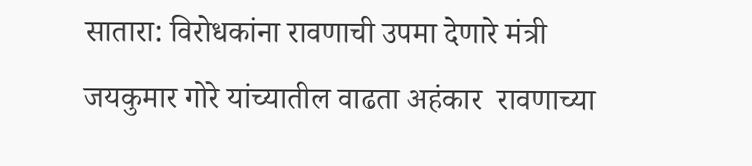सातारा: विरोधकांना रावणाची उपमा देणारे मंत्री जयकुमार गोरे यांच्यातील वाढता अहंकार  रावणाच्या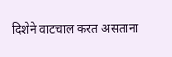दिशेने वाटचाल करत असताना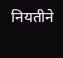नियतीने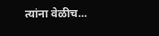त्यांना वेळीच...